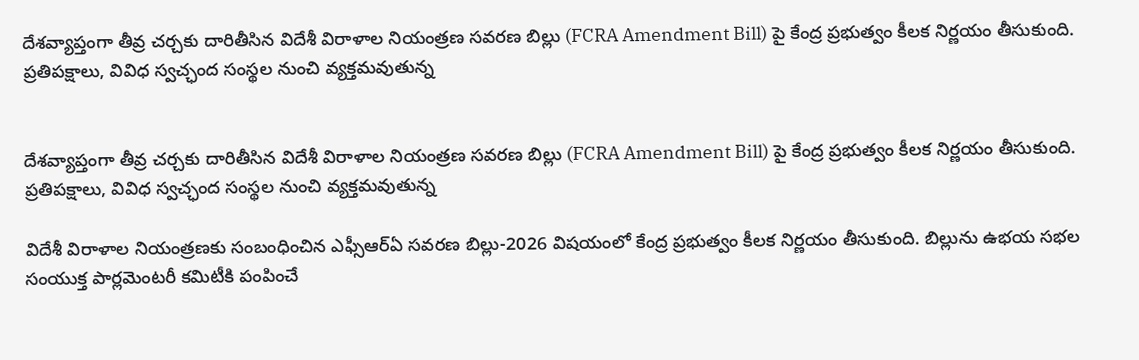దేశవ్యాప్తంగా తీవ్ర చర్చకు దారితీసిన విదేశీ విరాళాల నియంత్రణ సవరణ బిల్లు (FCRA Amendment Bill) పై కేంద్ర ప్రభుత్వం కీలక నిర్ణయం తీసుకుంది. ప్రతిపక్షాలు, వివిధ స్వచ్ఛంద సంస్థల నుంచి వ్యక్తమవుతున్న


దేశవ్యాప్తంగా తీవ్ర చర్చకు దారితీసిన విదేశీ విరాళాల నియంత్రణ సవరణ బిల్లు (FCRA Amendment Bill) పై కేంద్ర ప్రభుత్వం కీలక నిర్ణయం తీసుకుంది. ప్రతిపక్షాలు, వివిధ స్వచ్ఛంద సంస్థల నుంచి వ్యక్తమవుతున్న

విదేశీ విరాళాల నియంత్రణకు సంబంధించిన ఎఫ్సీఆర్ఏ సవరణ బిల్లు-2026 విషయంలో కేంద్ర ప్రభుత్వం కీలక నిర్ణయం తీసుకుంది. బిల్లును ఉభయ సభల సంయుక్త పార్లమెంటరీ కమిటీకి పంపించే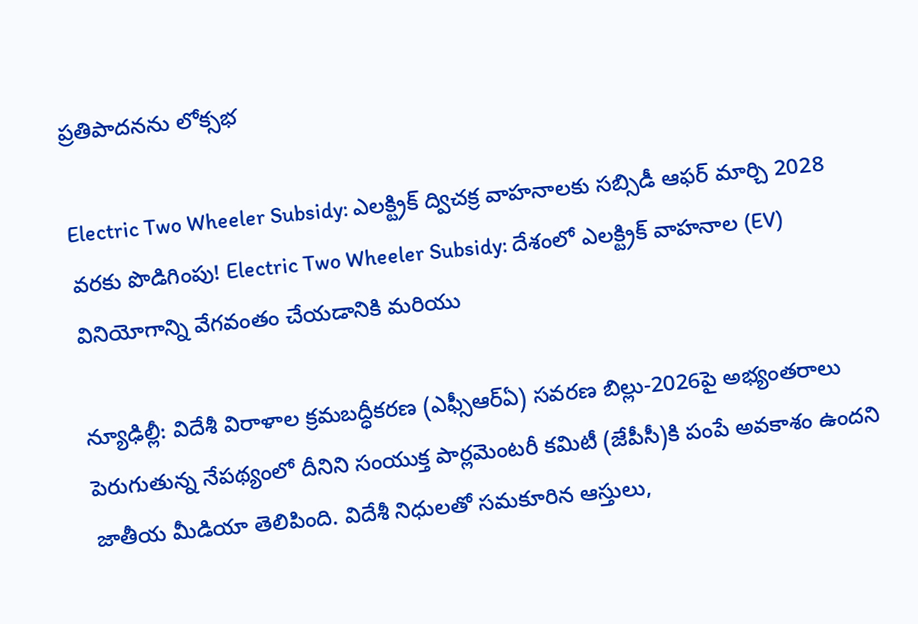ప్రతిపాదనను లోక్సభ

Electric Two Wheeler Subsidy: ఎలక్ట్రిక్ ద్విచక్ర వాహనాలకు సబ్సిడీ ఆఫర్ మార్చి 2028 వరకు పొడిగింపు! Electric Two Wheeler Subsidy: దేశంలో ఎలక్ట్రిక్ వాహనాల (EV) వినియోగాన్ని వేగవంతం చేయడానికి మరియు

న్యూఢిల్లీ: విదేశీ విరాళాల క్రమబద్ధీకరణ (ఎఫ్సీఆర్ఏ) సవరణ బిల్లు-2026పై అభ్యంతరాలు పెరుగుతున్న నేపథ్యంలో దీనిని సంయుక్త పార్లమెంటరీ కమిటీ (జేపీసీ)కి పంపే అవకాశం ఉందని జాతీయ మీడియా తెలిపింది. విదేశీ నిధులతో సమకూరిన ఆస్తులు,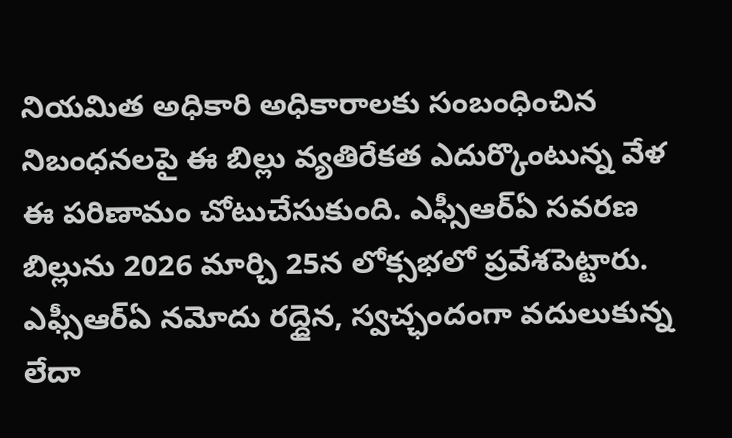నియమిత అధికారి అధికారాలకు సంబంధించిన నిబంధనలపై ఈ బిల్లు వ్యతిరేకత ఎదుర్కొంటున్న వేళ ఈ పరిణామం చోటుచేసుకుంది. ఎఫ్సీఆర్ఏ సవరణ బిల్లును 2026 మార్చి 25న లోక్సభలో ప్రవేశపెట్టారు. ఎఫ్సీఆర్ఏ నమోదు రద్దైన, స్వచ్ఛందంగా వదులుకున్న లేదా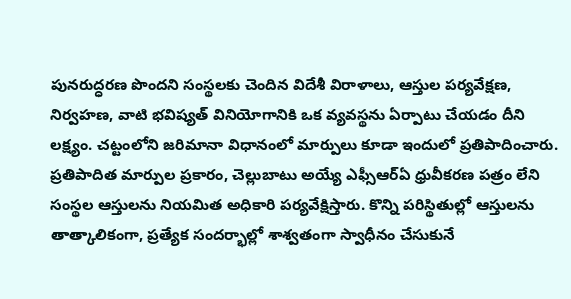పునరుద్ధరణ పొందని సంస్థలకు చెందిన విదేశీ విరాళాలు, ఆస్తుల పర్యవేక్షణ, నిర్వహణ, వాటి భవిష్యత్ వినియోగానికి ఒక వ్యవస్థను ఏర్పాటు చేయడం దీని లక్ష్యం. చట్టంలోని జరిమానా విధానంలో మార్పులు కూడా ఇందులో ప్రతిపాదించారు. ప్రతిపాదిత మార్పుల ప్రకారం, చెల్లుబాటు అయ్యే ఎఫ్సీఆర్ఏ ధ్రువీకరణ పత్రం లేని సంస్థల ఆస్తులను నియమిత అధికారి పర్యవేక్షిస్తారు. కొన్ని పరిస్థితుల్లో ఆస్తులను తాత్కాలికంగా, ప్రత్యేక సందర్భాల్లో శాశ్వతంగా స్వాధీనం చేసుకునే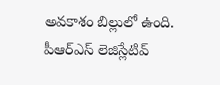అవకాశం బిల్లులో ఉంది. పీఆర్ఎస్ లెజిస్లేటివ్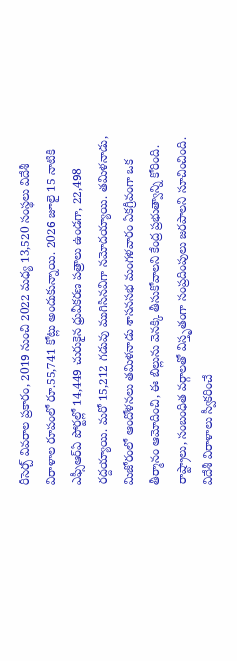రీసెర్చ్ వివరాల ప్రకారం, 2019 నుంచి 2022 మధ్య 13,520 సంస్థలు విదేశీ విరాళాల రూపంలో రూ.55,741 కోట్లు అందుకున్నాయి. 2026 జూలై 15 నాటికి ఎఫ్సీఆర్ఏ పోర్టల్లో 14,449 చురుకైన ధ్రువీకరణ పత్రాలు ఉండగా, 22,498 రద్దయ్యాయి. మరో 15,212 గడువు ముగిసినవిగా నమోదయ్యాయి. తమిళనాడు, మిజోరంలో ఆందోళనలు తమిళనాడు శాసనసభ మంగళవారం ఏకగ్రీవంగా ఒక తీర్మానం ఆమోదించి, ఈ బిల్లును వెనక్కి తీసుకోవాలని కేంద్ర ప్రభుత్వాన్ని కోరింది. రాష్ట్రాలు, సంబంధిత వర్గాలతో విస్తృతంగా సంప్రదింపులు జరపాలని సూచించింది. విదేశీ విరాళాలు స్వీకరించే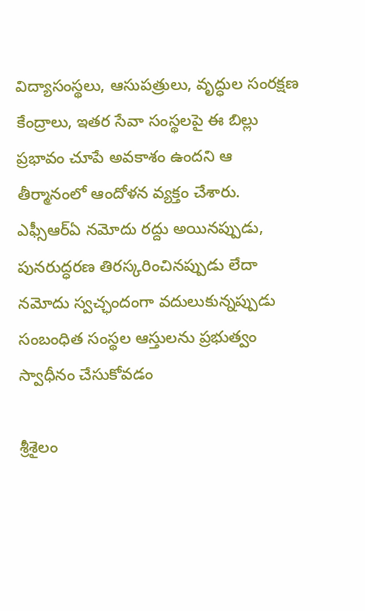విద్యాసంస్థలు, ఆసుపత్రులు, వృద్ధుల సంరక్షణ కేంద్రాలు, ఇతర సేవా సంస్థలపై ఈ బిల్లు ప్రభావం చూపే అవకాశం ఉందని ఆ తీర్మానంలో ఆందోళన వ్యక్తం చేశారు. ఎఫ్సీఆర్ఏ నమోదు రద్దు అయినప్పుడు, పునరుద్ధరణ తిరస్కరించినప్పుడు లేదా నమోదు స్వచ్ఛందంగా వదులుకున్నప్పుడు సంబంధిత సంస్థల ఆస్తులను ప్రభుత్వం స్వాధీనం చేసుకోవడం

శ్రీశైలం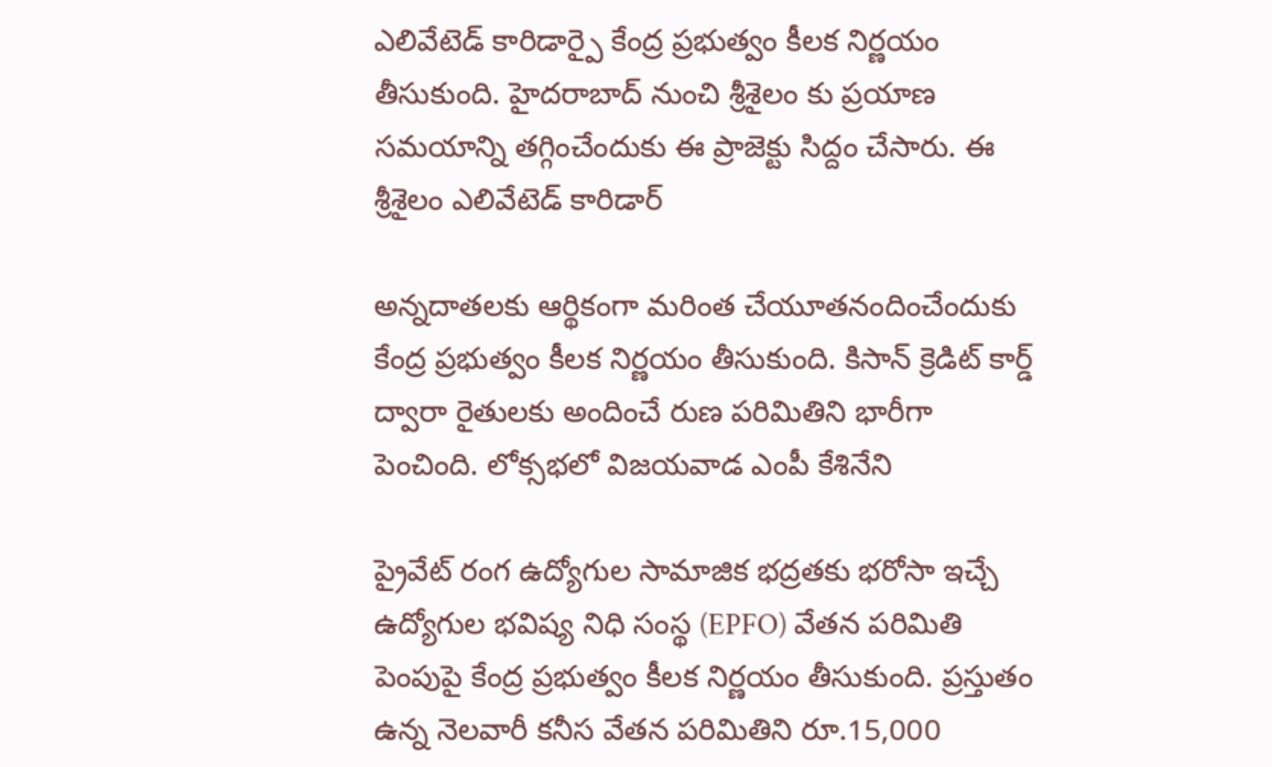ఎలివేటెడ్ కారిడార్పై కేంద్ర ప్రభుత్వం కీలక నిర్ణయం తీసుకుంది. హైదరాబాద్ నుంచి శ్రీశైలం కు ప్రయాణ సమయాన్ని తగ్గించేందుకు ఈ ప్రాజెక్టు సిద్దం చేసారు. ఈ శ్రీశైలం ఎలివేటెడ్ కారిడార్

అన్నదాతలకు ఆర్థికంగా మరింత చేయూతనందించేందుకు కేంద్ర ప్రభుత్వం కీలక నిర్ణయం తీసుకుంది. కిసాన్ క్రెడిట్ కార్డ్ ద్వారా రైతులకు అందించే రుణ పరిమితిని భారీగా పెంచింది. లోక్సభలో విజయవాడ ఎంపీ కేశినేని

ప్రైవేట్ రంగ ఉద్యోగుల సామాజిక భద్రతకు భరోసా ఇచ్చే ఉద్యోగుల భవిష్య నిధి సంస్థ (EPFO) వేతన పరిమితి పెంపుపై కేంద్ర ప్రభుత్వం కీలక నిర్ణయం తీసుకుంది. ప్రస్తుతం ఉన్న నెలవారీ కనీస వేతన పరిమితిని రూ.15,000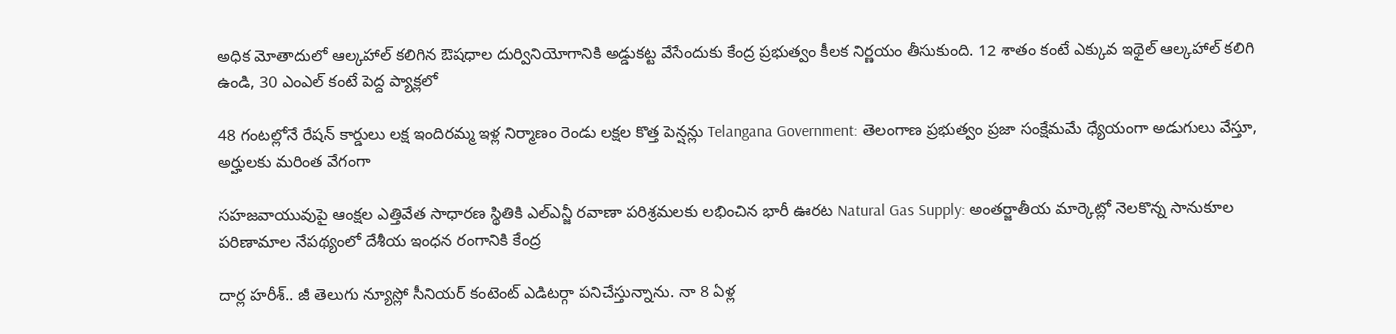అధిక మోతాదులో ఆల్కహాల్ కలిగిన ఔషధాల దుర్వినియోగానికి అడ్డుకట్ట వేసేందుకు కేంద్ర ప్రభుత్వం కీలక నిర్ణయం తీసుకుంది. 12 శాతం కంటే ఎక్కువ ఇథైల్ ఆల్కహాల్ కలిగి ఉండి, 30 ఎంఎల్ కంటే పెద్ద ప్యాక్లలో

48 గంటల్లోనే రేషన్ కార్డులు లక్ష ఇందిరమ్మ ఇళ్ల నిర్మాణం రెండు లక్షల కొత్త పెన్షన్లు Telangana Government: తెలంగాణ ప్రభుత్వం ప్రజా సంక్షేమమే ధ్యేయంగా అడుగులు వేస్తూ, అర్హులకు మరింత వేగంగా

సహజవాయువుపై ఆంక్షల ఎత్తివేత సాధారణ స్థితికి ఎల్ఎన్జీ రవాణా పరిశ్రమలకు లభించిన భారీ ఊరట Natural Gas Supply: అంతర్జాతీయ మార్కెట్లో నెలకొన్న సానుకూల పరిణామాల నేపథ్యంలో దేశీయ ఇంధన రంగానికి కేంద్ర

దార్ల హరీశ్.. జీ తెలుగు న్యూస్లో సీనియర్ కంటెంట్ ఎడిటర్గా పనిచేస్తున్నాను. నా 8 ఏళ్ల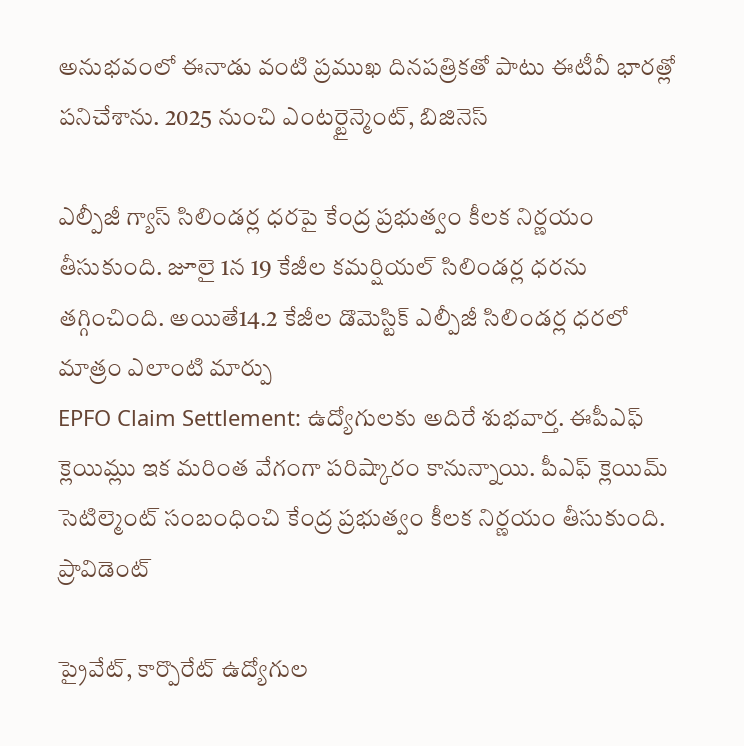అనుభవంలో ఈనాడు వంటి ప్రముఖ దినపత్రికతో పాటు ఈటీవీ భారత్లో పనిచేశాను. 2025 నుంచి ఎంటర్టైన్మెంట్, బిజినెస్

ఎల్పీజీ గ్యాస్ సిలిండర్ల ధరపై కేంద్ర ప్రభుత్వం కీలక నిర్ణయం తీసుకుంది. జూలై 1న 19 కేజీల కమర్షియల్ సిలిండర్ల ధరను తగ్గించింది. అయితే14.2 కేజీల డొమెస్టిక్ ఎల్పీజీ సిలిండర్ల ధరలో మాత్రం ఎలాంటి మార్పు
EPFO Claim Settlement: ఉద్యోగులకు అదిరే శుభవార్త. ఈపీఎఫ్ క్లెయిమ్లు ఇక మరింత వేగంగా పరిష్కారం కానున్నాయి. పీఎఫ్ క్లెయిమ్ సెటిల్మెంట్ సంబంధించి కేంద్ర ప్రభుత్వం కీలక నిర్ణయం తీసుకుంది. ప్రావిడెంట్

ప్రైవేట్, కార్పొరేట్ ఉద్యోగుల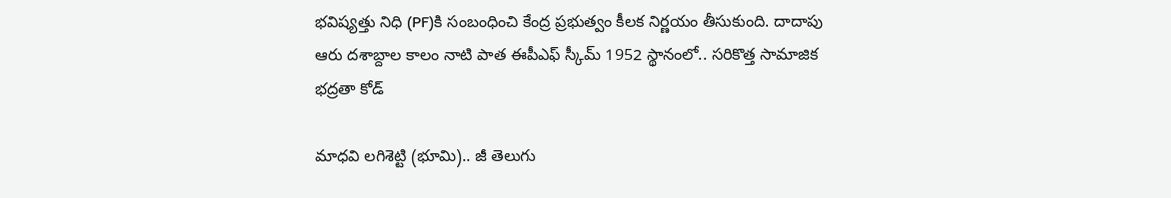భవిష్యత్తు నిధి (PF)కి సంబంధించి కేంద్ర ప్రభుత్వం కీలక నిర్ణయం తీసుకుంది. దాదాపు ఆరు దశాబ్దాల కాలం నాటి పాత ఈపీఎఫ్ స్కీమ్ 1952 స్థానంలో.. సరికొత్త సామాజిక భద్రతా కోడ్

మాధవి లగిశెట్టి (భూమి).. జీ తెలుగు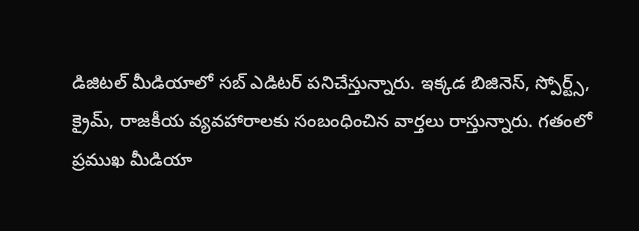డిజిటల్ మీడియాలో సబ్ ఎడిటర్ పనిచేస్తున్నారు. ఇక్కడ బిజినెస్, స్పోర్ట్స్, క్రైమ్, రాజకీయ వ్యవహారాలకు సంబంధించిన వార్తలు రాస్తున్నారు. గతంలో ప్రముఖ మీడియా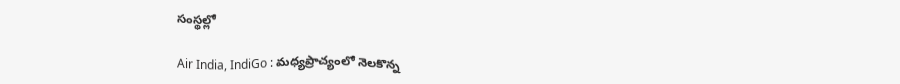సంస్థల్లో

Air India, IndiGo : మధ్యప్రాచ్యంలో నెలకొన్న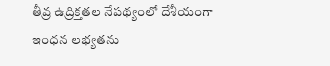తీవ్ర ఉద్రిక్తతల నేపథ్యంలో దేశీయంగా ఇంధన లభ్యతను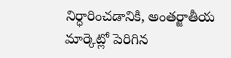నిర్ధారించడానికి, అంతర్జాతీయ మార్కెట్లో పెరిగిన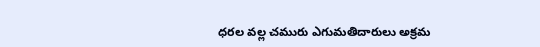ధరల వల్ల చమురు ఎగుమతిదారులు అక్రమ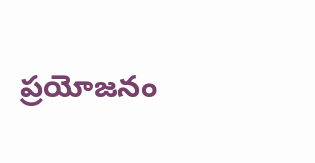ప్రయోజనం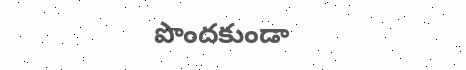పొందకుండా